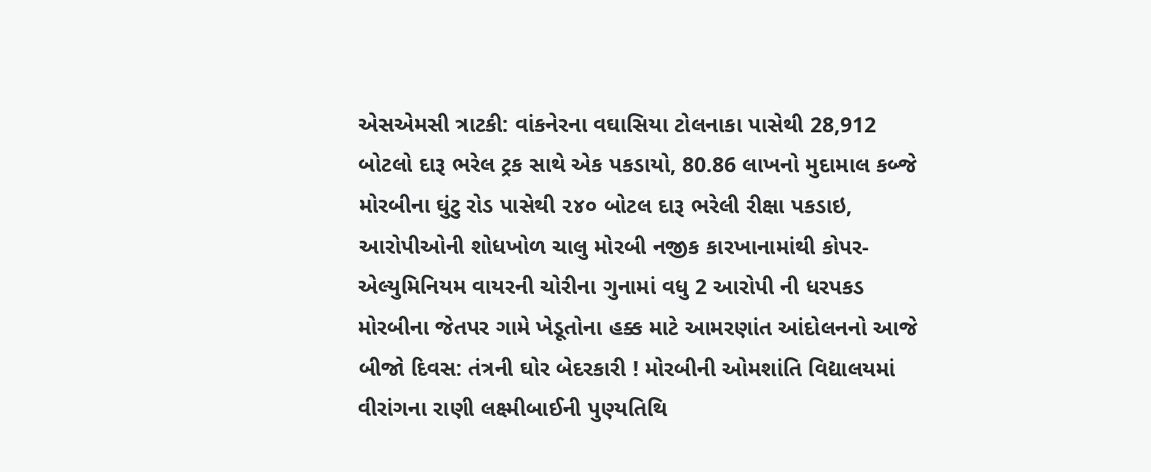એસએમસી ત્રાટકી: વાંકનેરના વઘાસિયા ટોલનાકા પાસેથી 28,912 બોટલો દારૂ ભરેલ ટ્રક સાથે એક પકડાયો, 80.86 લાખનો મુદામાલ કબ્જે મોરબીના ઘુંટુ રોડ પાસેથી ૨૪૦ બોટલ દારૂ ભરેલી રીક્ષા પકડાઇ, આરોપીઓની શોધખોળ ચાલુ મોરબી નજીક કારખાનામાંથી કોપર-એલ્યુમિનિયમ વાયરની ચોરીના ગુનામાં વધુ 2 આરોપી ની ધરપકડ  મોરબીના જેતપર ગામે ખેડૂતોના હક્ક માટે આમરણાંત આંદોલનનો આજે બીજો દિવસ: તંત્રની ઘોર બેદરકારી ! મોરબીની ઓમશાંતિ વિદ્યાલયમાં વીરાંગના રાણી લક્ષ્મીબાઈની પુણ્યતિથિ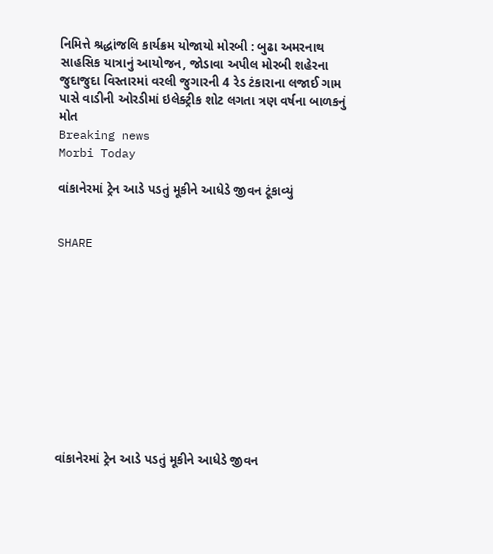નિમિત્તે શ્રદ્ધાંજલિ કાર્યક્રમ યોજાયો મોરબી : બુઢા અમરનાથ સાહસિક યાત્રાનું આયોજન, જોડાવા અપીલ મોરબી શહેરના જુદાજુદા વિસ્તારમાં વરલી જુગારની 4 રેડ ટંકારાના લજાઈ ગામ પાસે વાડીની ઓરડીમાં ઇલેક્ટ્રીક શોટ લગતા ત્રણ વર્ષના બાળકનું મોત
Breaking news
Morbi Today

વાંકાનેરમાં ટ્રેન આડે પડતું મૂકીને આધેડે જીવન ટૂંકાવ્યું


SHARE











વાંકાનેરમાં ટ્રેન આડે પડતું મૂકીને આધેડે જીવન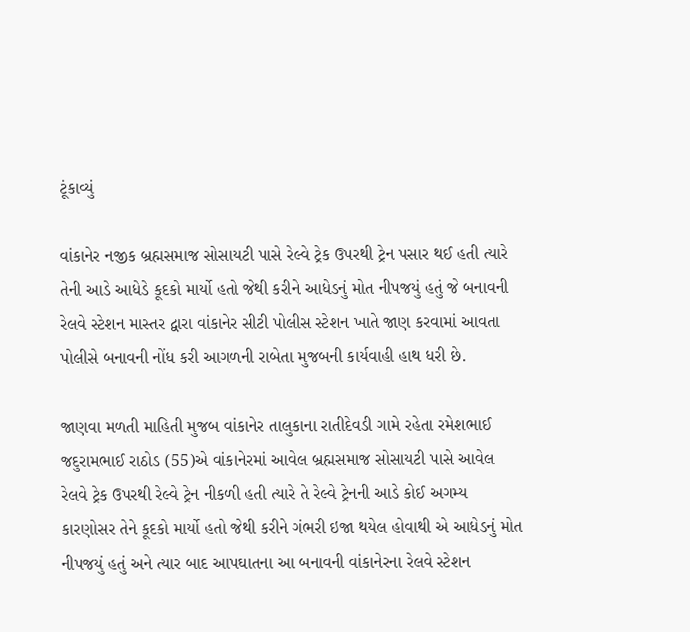ટૂંકાવ્યું

વાંકાનેર નજીક બ્રહ્મસમાજ સોસાયટી પાસે રેલ્વે ટ્રેક ઉપરથી ટ્રેન પસાર થઈ હતી ત્યારે તેની આડે આધેડે કૂદકો માર્યો હતો જેથી કરીને આધેડનું મોત નીપજયું હતું જે બનાવની રેલવે સ્ટેશન માસ્તર દ્વારા વાંકાનેર સીટી પોલીસ સ્ટેશન ખાતે જાણ કરવામાં આવતા પોલીસે બનાવની નોંધ કરી આગળની રાબેતા મુજબની કાર્યવાહી હાથ ધરી છે.

જાણવા મળતી માહિતી મુજબ વાંકાનેર તાલુકાના રાતીદેવડી ગામે રહેતા રમેશભાઈ જદુરામભાઈ રાઠોડ (55)એ વાંકાનેરમાં આવેલ બ્રહ્મસમાજ સોસાયટી પાસે આવેલ રેલવે ટ્રેક ઉપરથી રેલ્વે ટ્રેન નીકળી હતી ત્યારે તે રેલ્વે ટ્રેનની આડે કોઈ અગમ્ય કારણોસર તેને કૂદકો માર્યો હતો જેથી કરીને ગંભરી ઇજા થયેલ હોવાથી એ આધેડનું મોત નીપજયું હતું અને ત્યાર બાદ આપઘાતના આ બનાવની વાંકાનેરના રેલવે સ્ટેશન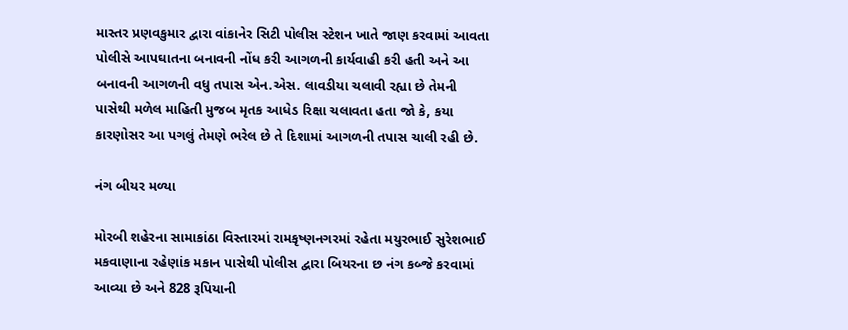માસ્તર પ્રણવકુમાર દ્વારા વાંકાનેર સિટી પોલીસ સ્ટેશન ખાતે જાણ કરવામાં આવતા પોલીસે આપઘાતના બનાવની નોંધ કરી આગળની કાર્યવાહી કરી હતી અને આ બનાવની આગળની વધુ તપાસ એન.એસ. લાવડીયા ચલાવી રહ્યા છે તેમની પાસેથી મળેલ માહિતી મુજબ મૃતક આધેડ રિક્ષા ચલાવતા હતા જો કે, કયા કારણોસર આ પગલું તેમણે ભરેલ છે તે દિશામાં આગળની તપાસ ચાલી રહી છે.

નંગ બીયર મળ્યા

મોરબી શહેરના સામાકાંઠા વિસ્તારમાં રામકૃષ્ણનગરમાં રહેતા મયુરભાઈ સુરેશભાઈ મકવાણાના રહેણાંક મકાન પાસેથી પોલીસ દ્વારા બિયરના છ નંગ કબ્જે કરવામાં આવ્યા છે અને 828 રૂપિયાની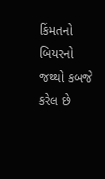કિંમતનો બિયરનો જથ્થો કબજે કરેલ છે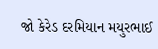જો કેરેડ દરમિયાન મયુરભાઈ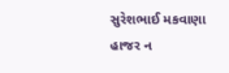સુરેશભાઈ મકવાણા હાજર ન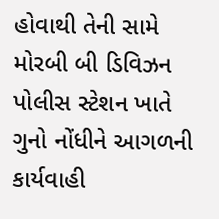હોવાથી તેની સામે મોરબી બી ડિવિઝન પોલીસ સ્ટેશન ખાતે ગુનો નોંધીને આગળની કાર્યવાહી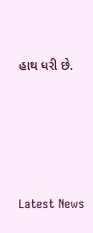હાથ ધરી છે.






Latest News